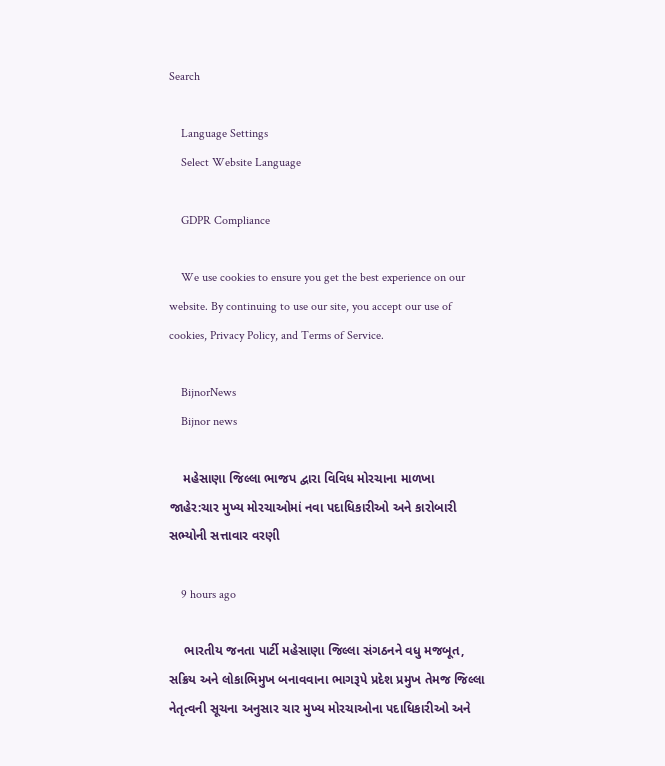Search

    Language Settings
    Select Website Language

    GDPR Compliance

    We use cookies to ensure you get the best experience on our website. By continuing to use our site, you accept our use of cookies, Privacy Policy, and Terms of Service.

    BijnorNews
    Bijnor news

    મહેસાણા જિલ્લા ભાજપ દ્વારા વિવિધ મોરચાના માળખા જાહેર:ચાર મુખ્ય મોરચાઓમાં નવા પદાધિકારીઓ અને કારોબારી સભ્યોની સત્તાવાર વરણી

    9 hours ago

    ભારતીય જનતા પાર્ટી મહેસાણા જિલ્લા સંગઠનને વધુ મજબૂત, સક્રિય અને લોકાભિમુખ બનાવવાના ભાગરૂપે પ્રદેશ પ્રમુખ તેમજ જિલ્લા નેતૃત્વની સૂચના અનુસાર ચાર મુખ્ય મોરચાઓના પદાધિકારીઓ અને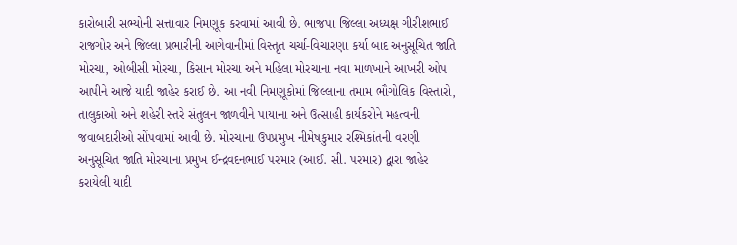કારોબારી સભ્યોની સત્તાવાર નિમણૂક કરવામાં આવી છે. ભાજપા જિલ્લા અધ્યક્ષ ગીરીશભાઈ રાજગોર અને જિલ્લા પ્રભારીની આગેવાનીમાં વિસ્તૃત ચર્ચા-વિચારણા કર્યા બાદ અનુસૂચિત જાતિ મોરચા, ઓબીસી મોરચા, કિસાન મોરચા અને મહિલા મોરચાના નવા માળખાને આખરી ઓપ આપીને આજે યાદી જાહેર કરાઈ છે. આ નવી નિમણૂકોમાં જિલ્લાના તમામ ભૌગોલિક વિસ્તારો, તાલુકાઓ અને શહેરી સ્તરે સંતુલન જાળવીને પાયાના અને ઉત્સાહી કાર્યકરોને મહત્વની જવાબદારીઓ સોંપવામાં આવી છે. મોરચાના ઉપપ્રમુખ નીમેષકુમાર રશ્મિકાંતની વરણી અનુસૂચિત જાતિ મોરચાના પ્રમુખ ઈન્દ્રવદનભાઈ પરમાર (આઈ. સી. પરમાર) દ્વારા જાહેર કરાયેલી યાદી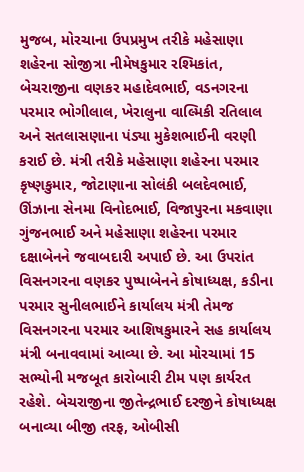મુજબ, મોરચાના ઉપપ્રમુખ તરીકે મહેસાણા શહેરના સોજીત્રા નીમેષકુમાર રશ્મિકાંત, બેચરાજીના વણકર મહાદેવભાઈ, વડનગરના પરમાર ભોગીલાલ, ખેરાલુના વાલ્મિકી રતિલાલ અને સતલાસણાના પંડ્યા મુકેશભાઈની વરણી કરાઈ છે. મંત્રી તરીકે મહેસાણા શહેરના પરમાર કૃષ્ણકુમાર, જોટાણાના સોલંકી બલદેવભાઈ, ઊંઝાના સેનમા વિનોદભાઈ, વિજાપુરના મકવાણા ગુંજનભાઈ અને મહેસાણા શહેરના પરમાર દક્ષાબેનને જવાબદારી અપાઈ છે. આ ઉપરાંત વિસનગરના વણકર પુષ્પાબેનને કોષાધ્યક્ષ, કડીના પરમાર સુનીલભાઈને કાર્યાલય મંત્રી તેમજ વિસનગરના પરમાર આશિષકુમારને સહ કાર્યાલય મંત્રી બનાવવામાં આવ્યા છે. આ મોરચામાં 15 સભ્યોની મજબૂત કારોબારી ટીમ પણ કાર્યરત રહેશે. બેચરાજીના જીતેન્દ્રભાઈ દરજીને કોષાધ્યક્ષ બનાવ્યા બીજી તરફ, ઓબીસી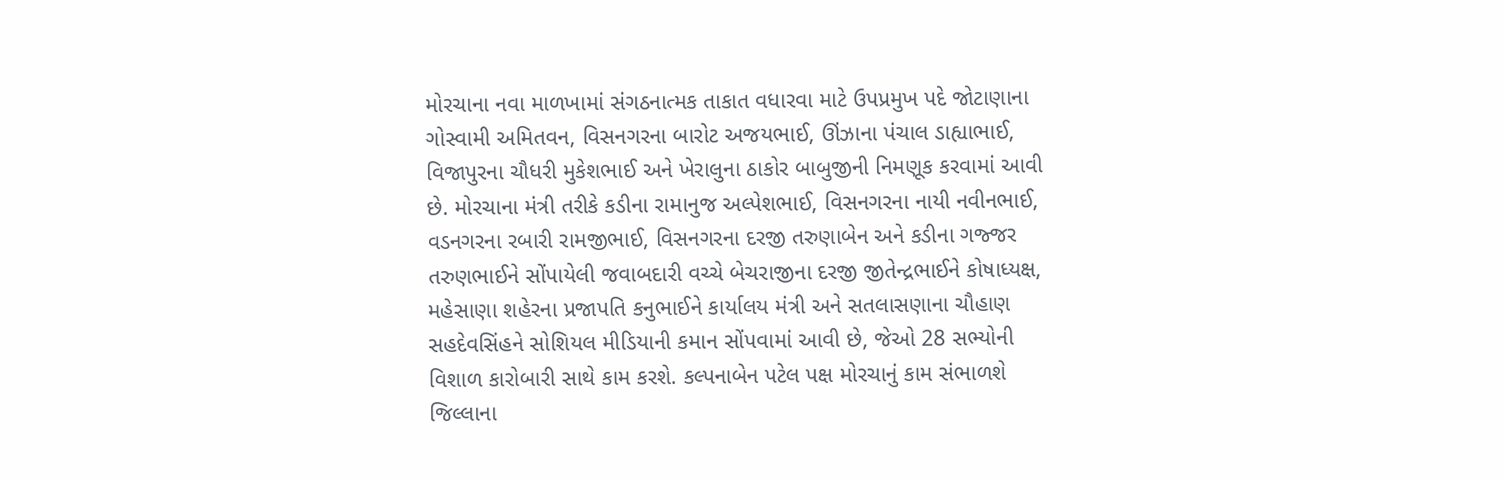મોરચાના નવા માળખામાં સંગઠનાત્મક તાકાત વધારવા માટે ઉપપ્રમુખ પદે જોટાણાના ગોસ્વામી અમિતવન, વિસનગરના બારોટ અજયભાઈ, ઊંઝાના પંચાલ ડાહ્યાભાઈ, વિજાપુરના ચૌધરી મુકેશભાઈ અને ખેરાલુના ઠાકોર બાબુજીની નિમણૂક કરવામાં આવી છે. મોરચાના મંત્રી તરીકે કડીના રામાનુજ અલ્પેશભાઈ, વિસનગરના નાયી નવીનભાઈ, વડનગરના રબારી રામજીભાઈ, વિસનગરના દરજી તરુણાબેન અને કડીના ગજ્જર તરુણભાઈને સોંપાયેલી જવાબદારી વચ્ચે બેચરાજીના દરજી જીતેન્દ્રભાઈને કોષાધ્યક્ષ, મહેસાણા શહેરના પ્રજાપતિ કનુભાઈને કાર્યાલય મંત્રી અને સતલાસણાના ચૌહાણ સહદેવસિંહને સોશિયલ મીડિયાની કમાન સોંપવામાં આવી છે, જેઓ 28 સભ્યોની વિશાળ કારોબારી સાથે કામ કરશે. કલ્પનાબેન પટેલ પક્ષ મોરચાનું કામ સંભાળશે જિલ્લાના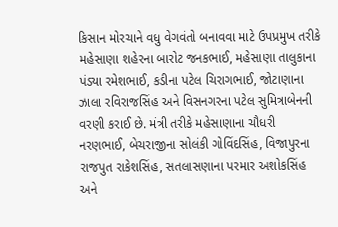કિસાન મોરચાને વધુ વેગવંતો બનાવવા માટે ઉપપ્રમુખ તરીકે મહેસાણા શહેરના બારોટ જનકભાઈ, મહેસાણા તાલુકાના પંડ્યા રમેશભાઈ, કડીના પટેલ ચિરાગભાઈ, જોટાણાના ઝાલા રવિરાજસિંહ અને વિસનગરના પટેલ સુમિત્રાબેનની વરણી કરાઈ છે. મંત્રી તરીકે મહેસાણાના ચૌધરી નરણભાઈ, બેચરાજીના સોલંકી ગોવિંદસિંહ, વિજાપુરના રાજપુત રાકેશસિંહ, સતલાસણાના પરમાર અશોકસિંહ અને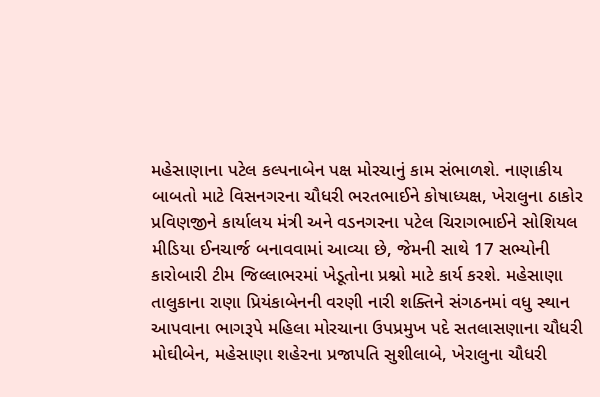મહેસાણાના પટેલ કલ્પનાબેન પક્ષ મોરચાનું કામ સંભાળશે. નાણાકીય બાબતો માટે વિસનગરના ચૌધરી ભરતભાઈને કોષાધ્યક્ષ, ખેરાલુના ઠાકોર પ્રવિણજીને કાર્યાલય મંત્રી અને વડનગરના પટેલ ચિરાગભાઈને સોશિયલ મીડિયા ઈનચાર્જ બનાવવામાં આવ્યા છે, જેમની સાથે 17 સભ્યોની કારોબારી ટીમ જિલ્લાભરમાં ખેડૂતોના પ્રશ્નો માટે કાર્ય કરશે. મહેસાણા તાલુકાના રાણા પ્રિયંકાબેનની વરણી નારી શક્તિને સંગઠનમાં વધુ સ્થાન આપવાના ભાગરૂપે મહિલા મોરચાના ઉપપ્રમુખ પદે સતલાસણાના ચૌધરી મોઘીબેન, મહેસાણા શહેરના પ્રજાપતિ સુશીલાબે, ખેરાલુના ચૌધરી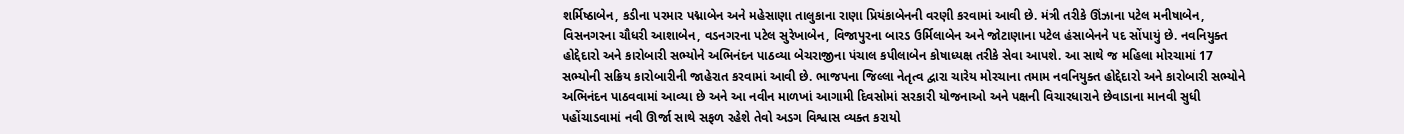શર્મિષ્ઠાબેન, કડીના પરમાર પદ્માબેન અને મહેસાણા તાલુકાના રાણા પ્રિયંકાબેનની વરણી કરવામાં આવી છે. મંત્રી તરીકે ઊંઝાના પટેલ મનીષાબેન, વિસનગરના ચૌધરી આશાબેન, વડનગરના પટેલ સુરેખાબેન, વિજાપુરના બારડ ઉર્મિલાબેન અને જોટાણાના પટેલ હંસાબેનને પદ સોંપાયું છે. નવનિયુક્ત હોદ્દેદારો અને કારોબારી સભ્યોને અભિનંદન પાઠવ્યા બેચરાજીના પંચાલ કપીલાબેન કોષાધ્યક્ષ તરીકે સેવા આપશે. આ સાથે જ મહિલા મોરચામાં 17 સભ્યોની સક્રિય કારોબારીની જાહેરાત કરવામાં આવી છે. ભાજપના જિલ્લા નેતૃત્વ દ્વારા ચારેય મોરચાના તમામ નવનિયુક્ત હોદ્દેદારો અને કારોબારી સભ્યોને અભિનંદન પાઠવવામાં આવ્યા છે અને આ નવીન માળખાં આગામી દિવસોમાં સરકારી યોજનાઓ અને પક્ષની વિચારધારાને છેવાડાના માનવી સુધી પહોંચાડવામાં નવી ઊર્જા સાથે સફળ રહેશે તેવો અડગ વિશ્વાસ વ્યક્ત કરાયો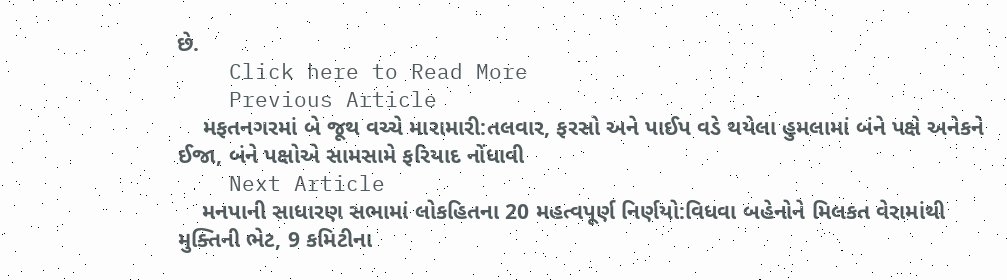છે.
    Click here to Read More
    Previous Article
    મફતનગરમાં બે જૂથ વચ્ચે મારામારી:તલવાર, ફરસો અને પાઈપ વડે થયેલા હુમલામાં બંને પક્ષે અનેકને ઈજા, બંને પક્ષોએ સામસામે ફરિયાદ નોંધાવી
    Next Article
    મનપાની સાધારણ સભામાં લોકહિતના 20 મહત્વપૂર્ણ નિર્ણયો:વિધવા બહેનોને મિલકત વેરામાંથી મુક્તિની ભેટ, 9 કમિટીના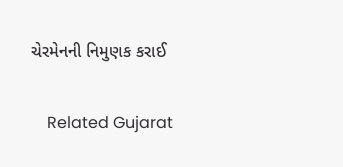ચેરમેનની નિમુણક કરાઈ

    Related Gujarat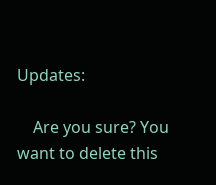Updates:

    Are you sure? You want to delete this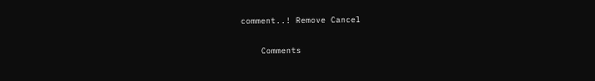comment..! Remove Cancel

    Comments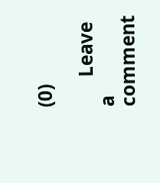(0)

      Leave a comment